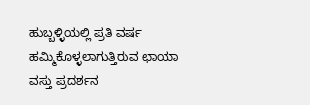ಹುಬ್ಬಳ್ಳಿಯಲ್ಲಿ ಪ್ರತಿ ವರ್ಷ ಹಮ್ಮಿಕೊಳ್ಳಲಾಗುತ್ತಿರುವ ಛಾಯಾ ವಸ್ತು ಪ್ರದರ್ಶನ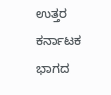ಉತ್ತರ ಕರ್ನಾಟಕ ಭಾಗದ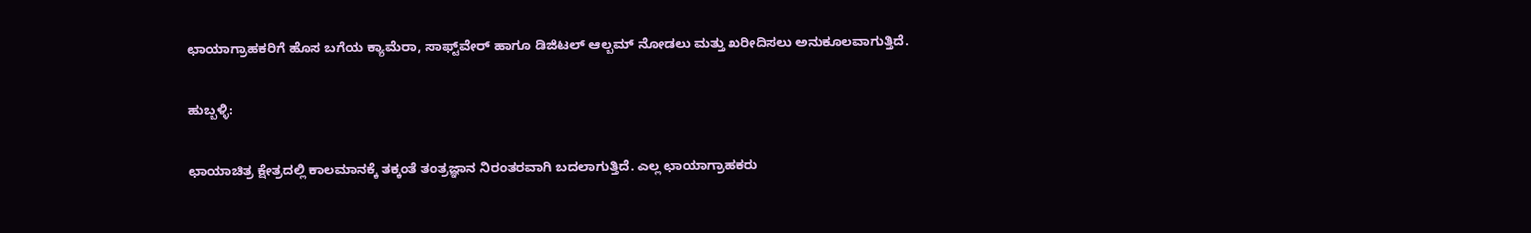ಛಾಯಾಗ್ರಾಹಕರಿಗೆ ಹೊಸ ಬಗೆಯ ಕ್ಯಾಮೆರಾ, ಸಾಫ್ಟ್‌ವೇರ್‌ ಹಾಗೂ ಡಿಜಿಟಲ್ ಆಲ್ಬಮ್‌ ನೋಡಲು ಮತ್ತು ಖರೀದಿಸಲು ಅನುಕೂಲವಾಗುತ್ತಿದೆ.

ಹುಬ್ಬಳ್ಳಿ:

ಛಾಯಾಚಿತ್ರ ಕ್ಷೇತ್ರದಲ್ಲಿ ಕಾಲಮಾನಕ್ಕೆ ತಕ್ಕಂತೆ ತಂತ್ರಜ್ಞಾನ ನಿರಂತರವಾಗಿ ಬದಲಾಗುತ್ತಿದೆ. ಎಲ್ಲ ಛಾಯಾಗ್ರಾಹಕರು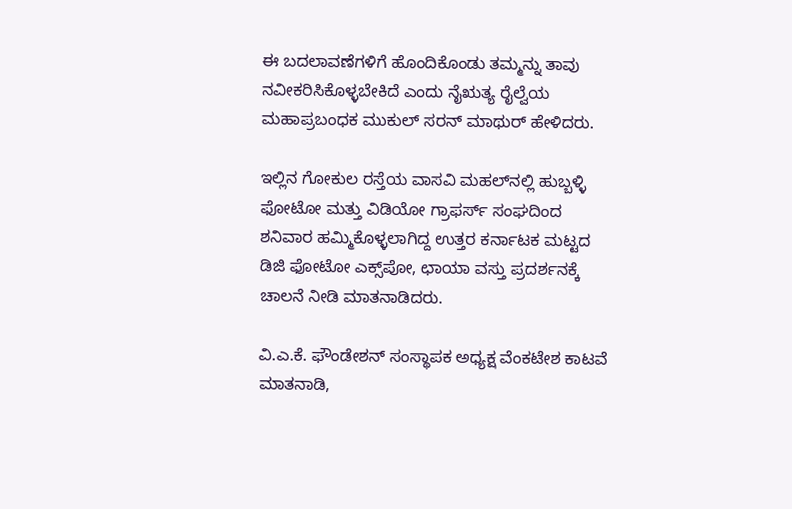ಈ ಬದಲಾವಣೆಗಳಿಗೆ ಹೊಂದಿಕೊಂಡು ತಮ್ಮನ್ನು ತಾವು ನವೀಕರಿಸಿಕೊಳ್ಳಬೇಕಿದೆ ಎಂದು ನೈಋತ್ಯ ರೈಲ್ವೆಯ ಮಹಾಪ್ರಬಂಧಕ ಮುಕುಲ್ ಸರನ್ ಮಾಥುರ್ ಹೇಳಿದರು.

ಇಲ್ಲಿನ ಗೋಕುಲ ರಸ್ತೆಯ ವಾಸವಿ ಮಹಲ್‌ನಲ್ಲಿ ಹುಬ್ಬಳ್ಳಿ ಫೋಟೋ ಮತ್ತು ವಿಡಿಯೋ ಗ್ರಾಫರ್ಸ್‌ ಸಂಘದಿಂದ ಶನಿವಾರ ಹಮ್ಮಿಕೊಳ್ಳಲಾಗಿದ್ದ ಉತ್ತರ ಕರ್ನಾಟಕ ಮಟ್ಟದ ಡಿಜಿ ಫೋಟೋ ಎಕ್ಸ್‌ಪೋ, ಛಾಯಾ ವಸ್ತು ಪ್ರದರ್ಶನಕ್ಕೆ ಚಾಲನೆ ನೀಡಿ ಮಾತನಾಡಿದರು.

ವಿ.ಎ.ಕೆ. ಫೌಂಡೇಶನ್‌ ಸಂಸ್ಥಾಪಕ ಅಧ್ಯಕ್ಷ ವೆಂಕಟೇಶ ಕಾಟವೆ ಮಾತನಾಡಿ,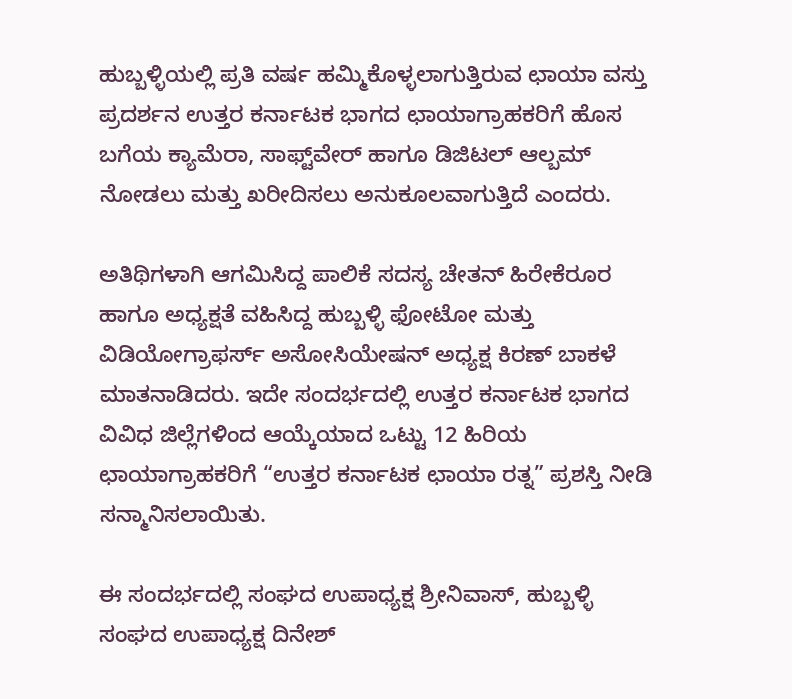ಹುಬ್ಬಳ್ಳಿಯಲ್ಲಿ ಪ್ರತಿ ವರ್ಷ ಹಮ್ಮಿಕೊಳ್ಳಲಾಗುತ್ತಿರುವ ಛಾಯಾ ವಸ್ತು ಪ್ರದರ್ಶನ ಉತ್ತರ ಕರ್ನಾಟಕ ಭಾಗದ ಛಾಯಾಗ್ರಾಹಕರಿಗೆ ಹೊಸ ಬಗೆಯ ಕ್ಯಾಮೆರಾ, ಸಾಫ್ಟ್‌ವೇರ್‌ ಹಾಗೂ ಡಿಜಿಟಲ್ ಆಲ್ಬಮ್‌ ನೋಡಲು ಮತ್ತು ಖರೀದಿಸಲು ಅನುಕೂಲವಾಗುತ್ತಿದೆ ಎಂದರು.

ಅತಿಥಿಗಳಾಗಿ ಆಗಮಿಸಿದ್ದ ಪಾಲಿಕೆ ಸದಸ್ಯ ಚೇತನ್ ಹಿರೇಕೆರೂರ ಹಾಗೂ ಅಧ್ಯಕ್ಷತೆ ವಹಿಸಿದ್ದ ಹುಬ್ಬಳ್ಳಿ ಫೋಟೋ ಮತ್ತು ವಿಡಿಯೋಗ್ರಾಫರ್ಸ್ ಅಸೋಸಿಯೇಷನ್ ಅಧ್ಯಕ್ಷ ಕಿರಣ್ ಬಾಕಳೆ ಮಾತನಾಡಿದರು. ಇದೇ ಸಂದರ್ಭದಲ್ಲಿ ಉತ್ತರ ಕರ್ನಾಟಕ ಭಾಗದ ವಿವಿಧ ಜಿಲ್ಲೆಗಳಿಂದ ಆಯ್ಕೆಯಾದ ಒಟ್ಟು 12 ಹಿರಿಯ ಛಾಯಾಗ್ರಾಹಕರಿಗೆ “ಉತ್ತರ ಕರ್ನಾಟಕ ಛಾಯಾ ರತ್ನ” ಪ್ರಶಸ್ತಿ ನೀಡಿ ಸನ್ಮಾನಿಸಲಾಯಿತು.

ಈ ಸಂದರ್ಭದಲ್ಲಿ ಸಂಘದ ಉಪಾಧ್ಯಕ್ಷ ಶ್ರೀನಿವಾಸ್, ಹುಬ್ಬಳ್ಳಿ ಸಂಘದ ಉಪಾಧ್ಯಕ್ಷ ದಿನೇಶ್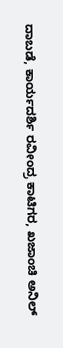ದಾಬಡೆ, ಕಾರ್ಯದರ್ಶಿ ರವೀಂದ್ರ ಕಾಟಿಗರ, ಖಜಾಂಚಿ ಅನಿಲ್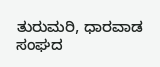ತುರುಮರಿ, ಧಾರವಾಡ ಸಂಘದ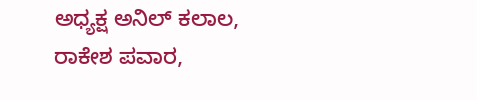ಅಧ್ಯಕ್ಷ ಅನಿಲ್ ಕಲಾಲ, ರಾಕೇಶ ಪವಾರ,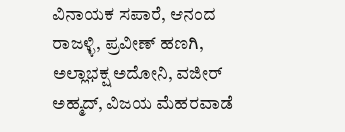ವಿನಾಯಕ ಸಪಾರೆ, ಆನಂದ ರಾಜಳ್ಳಿ, ಪ್ರವೀಣ್ ಹಣಗಿ, ಅಲ್ಲಾಭಕ್ಷ ಅದೋನಿ, ವಜೀರ್ ಅಹ್ಮದ್, ವಿಜಯ ಮೆಹರವಾಡೆ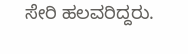ಸೇರಿ ಹಲವರಿದ್ದರು.